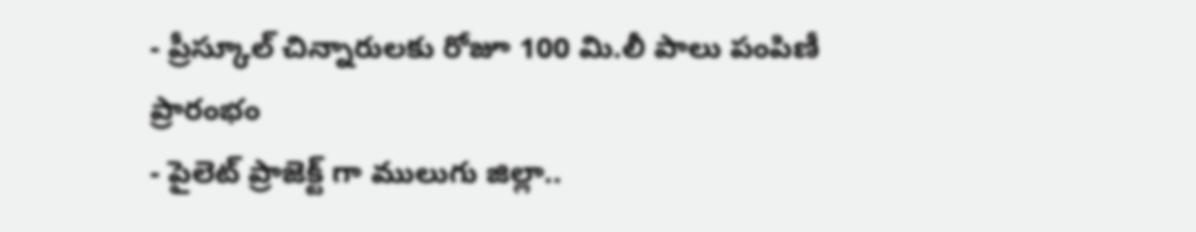- ప్రీస్కూల్ చిన్నారులకు రోజూ 100 మి.లీ పాలు పంపిణీ ప్రారంభం
- పైలెట్ ప్రాజెక్ట్ గా ములుగు జిల్లా..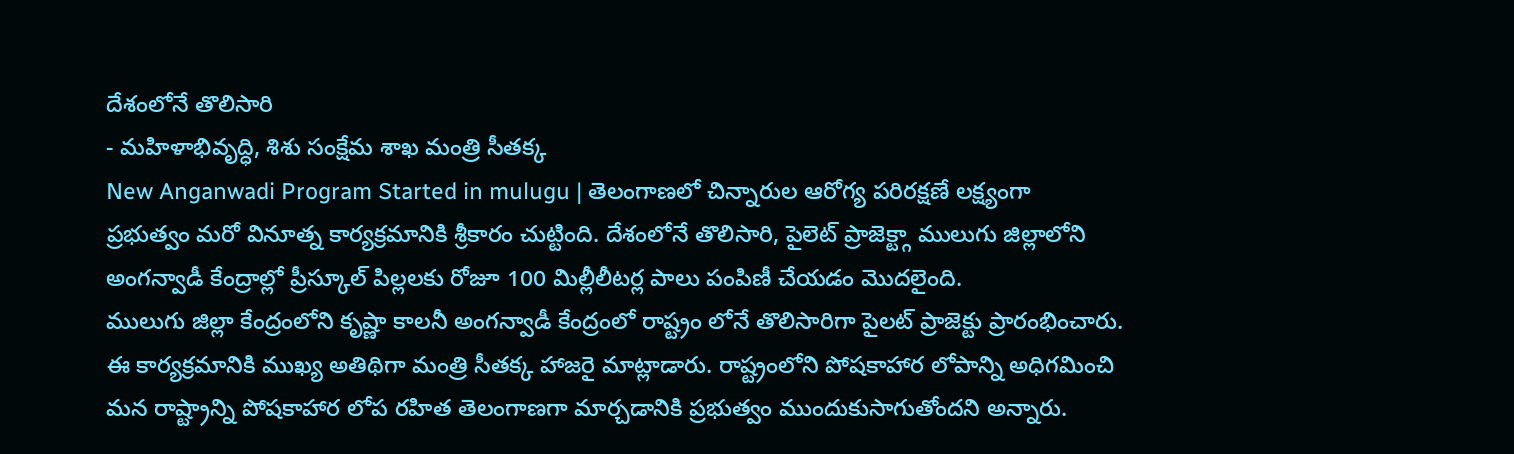దేశంలోనే తొలిసారి
- మహిళాభివృద్ధి, శిశు సంక్షేమ శాఖ మంత్రి సీతక్క
New Anganwadi Program Started in mulugu | తెలంగాణలో చిన్నారుల ఆరోగ్య పరిరక్షణే లక్ష్యంగా ప్రభుత్వం మరో వినూత్న కార్యక్రమానికి శ్రీకారం చుట్టింది. దేశంలోనే తొలిసారి, పైలెట్ ప్రాజెక్ట్గా ములుగు జిల్లాలోని అంగన్వాడీ కేంద్రాల్లో ప్రీస్కూల్ పిల్లలకు రోజూ 100 మిల్లీలీటర్ల పాలు పంపిణీ చేయడం మొదలైంది.
ములుగు జిల్లా కేంద్రంలోని కృష్ణా కాలనీ అంగన్వాడీ కేంద్రంలో రాష్ట్రం లోనే తొలిసారిగా పైలట్ ప్రాజెక్టు ప్రారంభించారు. ఈ కార్యక్రమానికి ముఖ్య అతిథిగా మంత్రి సీతక్క హాజరై మాట్లాడారు. రాష్ట్రంలోని పోషకాహార లోపాన్ని అధిగమించి మన రాష్ట్రాన్ని పోషకాహార లోప రహిత తెలంగాణగా మార్చడానికి ప్రభుత్వం ముందుకుసాగుతోందని అన్నారు.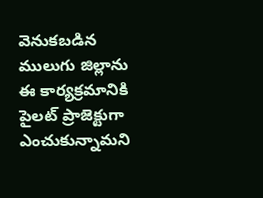వెనుకబడిన ములుగు జిల్లాను ఈ కార్యక్రమానికి పైలట్ ప్రాజెక్టుగా ఎంచుకున్నామని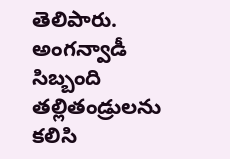తెలిపారు. అంగన్వాడీ సిబ్బంది తల్లితండ్రులను కలిసి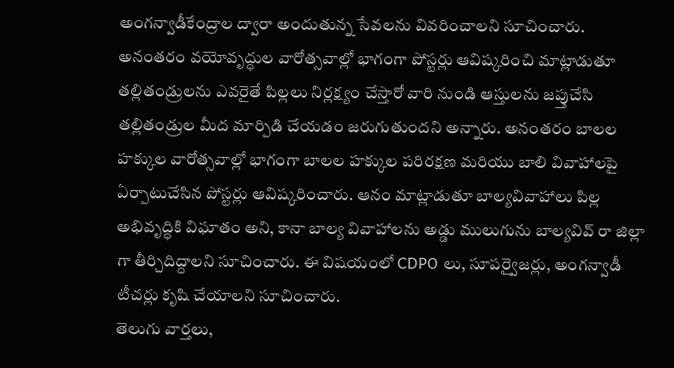అంగన్వాడీకేంద్రాల ద్వారా అందుతున్న సేవలను వివరించాలని సూచించారు.
అనంతరం వయోవృద్ధుల వారోత్సవాల్లో భాగంగా పోస్టర్లు ఆవిష్కరించి మాట్లాడుతూ తల్లితండ్రులను ఎవరైతే పిల్లలు నిర్లక్ష్యం చేస్తారో వారి నుండి ఆస్తులను జప్తుచేసి తల్లితండ్రుల మీద మార్పిడి చేయడం జరుగుతుందని అన్నారు. అనంతరం బాలల హక్కుల వారోత్సవాల్లో భాగంగా బాలల హక్కుల పరిరక్షణ మరియు బాలి వివాహాలపై ఏర్పాటుచేసిన పోస్టర్లు ఆవిష్కరించారు. ఆనం మాట్లాడుతూ బాల్యవివాహాలు పిల్ల అభివృద్ధికి విఘాతం అని, కానా బాల్య వివాహాలను అడ్డు ములుగును బాల్యవివ్ రా జిల్లా గా తీర్చిదిద్దాలని సూచించారు. ఈ విషయంలో CDPO లు, సూపర్వైజర్లు, అంగన్వాడీ టీచర్లు కృషి చేయాలని సూచించారు.
తెలుగు వార్తలు,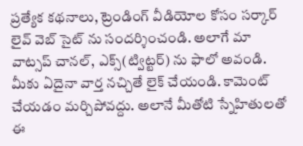ప్రత్యేక కథనాలు, ట్రెండింగ్ వీడియోల కోసం సర్కార్ లైవ్ వెబ్ సైట్ ను సందర్శించండి. అలాగే మా వాట్సప్ చానల్, ఎక్స్(ట్విట్టర్) ను ఫాలో అవండి. మీకు ఏదైనా వార్త నచ్చితే లైక్ చేయండి. కామెంట్ చేయడం మర్చిపోవద్దు. అలానే మీతోటి స్నేహితులతో ఈ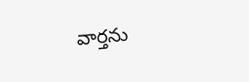వార్తను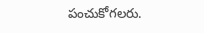పంచుకోగలరు.